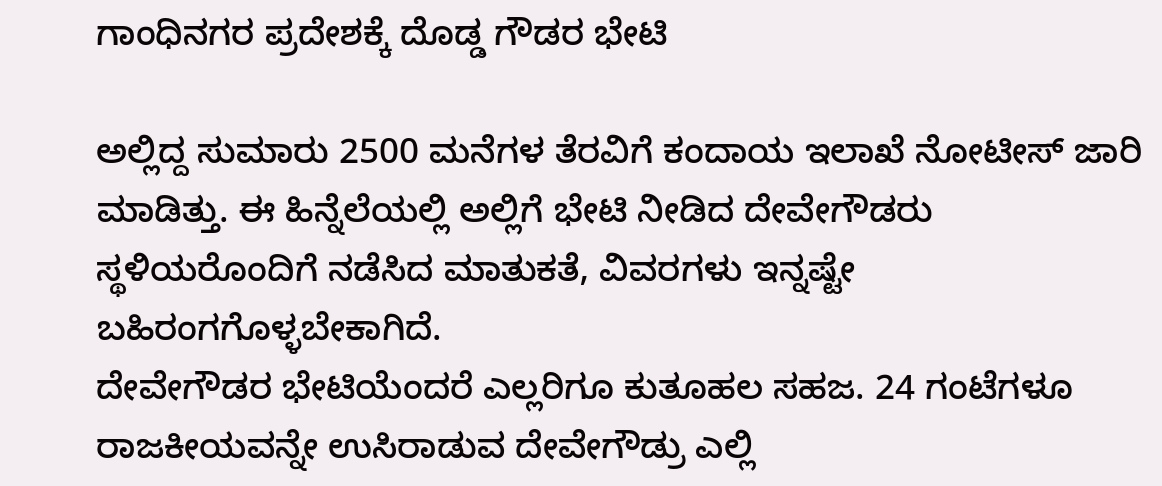ಗಾಂಧಿನಗರ ಪ್ರದೇಶಕ್ಕೆ ದೊಡ್ಡ ಗೌಡರ ಭೇಟಿ

ಅಲ್ಲಿದ್ದ ಸುಮಾರು 2500 ಮನೆಗಳ ತೆರವಿಗೆ ಕಂದಾಯ ಇಲಾಖೆ ನೋಟೀಸ್ ಜಾರಿ ಮಾಡಿತ್ತು. ಈ ಹಿನ್ನೆಲೆಯಲ್ಲಿ ಅಲ್ಲಿಗೆ ಭೇಟಿ ನೀಡಿದ ದೇವೇಗೌಡರು ಸ್ಥಳಿಯರೊಂದಿಗೆ ನಡೆಸಿದ ಮಾತುಕತೆ, ವಿವರಗಳು ಇನ್ನಷ್ಟೇ ಬಹಿರಂಗಗೊಳ್ಳಬೇಕಾಗಿದೆ.
ದೇವೇಗೌಡರ ಭೇಟಿಯೆಂದರೆ ಎಲ್ಲರಿಗೂ ಕುತೂಹಲ ಸಹಜ. 24 ಗಂಟೆಗಳೂ ರಾಜಕೀಯವನ್ನೇ ಉಸಿರಾಡುವ ದೇವೇಗೌಡ್ರು ಎಲ್ಲಿ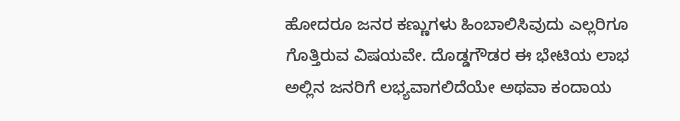ಹೋದರೂ ಜನರ ಕಣ್ಣುಗಳು ಹಿಂಬಾಲಿಸಿವುದು ಎಲ್ಲರಿಗೂ ಗೊತ್ತಿರುವ ವಿಷಯವೇ. ದೊಡ್ಡಗೌಡರ ಈ ಭೇಟಿಯ ಲಾಭ ಅಲ್ಲಿನ ಜನರಿಗೆ ಲಭ್ಯವಾಗಲಿದೆಯೇ ಅಥವಾ ಕಂದಾಯ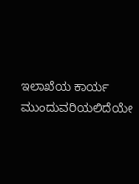ಇಲಾಖೆಯ ಕಾರ್ಯ ಮುಂದುವರಿಯಲಿದೆಯೇ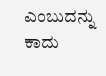ಎಂಬುದನ್ನು ಕಾದು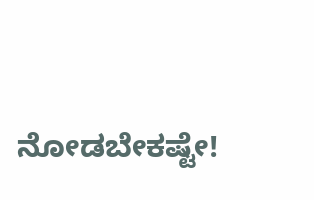ನೋಡಬೇಕಷ್ಟೇ!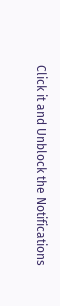Click it and Unblock the Notifications